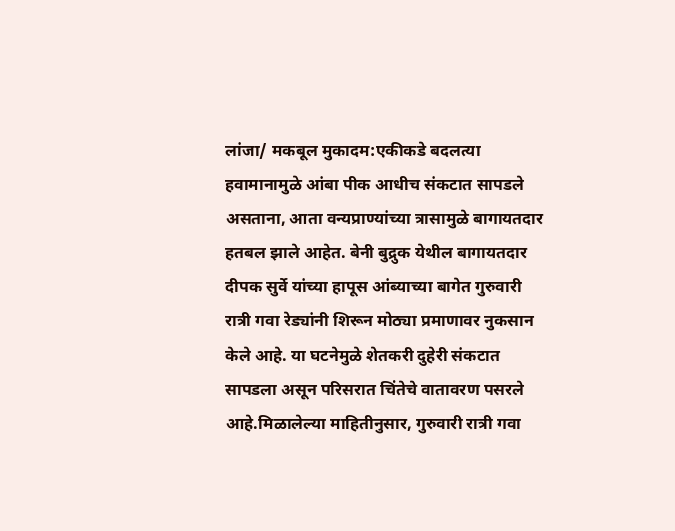लांजा/ मकबूल मुकादम:एकीकडे बदलत्या हवामानामुळे आंबा पीक आधीच संकटात सापडले असताना, आता वन्यप्राण्यांच्या त्रासामुळे बागायतदार हतबल झाले आहेत. बेनी बुद्रुक येथील बागायतदार दीपक सुर्वे यांच्या हापूस आंब्याच्या बागेत गुरुवारी रात्री गवा रेड्यांनी शिरून मोठ्या प्रमाणावर नुकसान केले आहे. या घटनेमुळे शेतकरी दुहेरी संकटात सापडला असून परिसरात चिंतेचे वातावरण पसरले आहे.मिळालेल्या माहितीनुसार, गुरुवारी रात्री गवा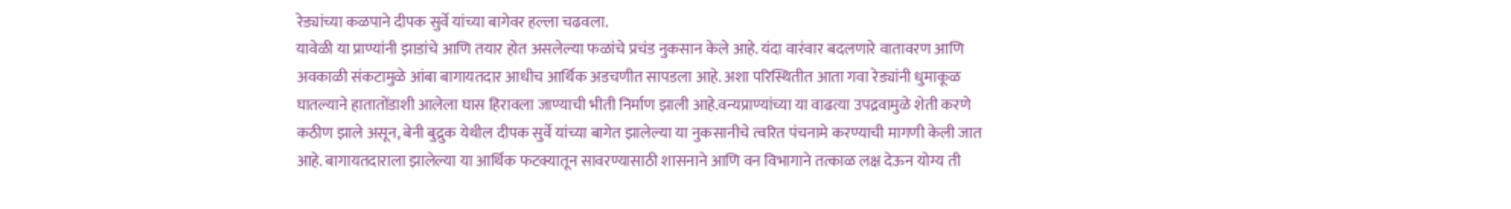रेड्यांच्या कळपाने दीपक सुर्वे यांच्या बागेवर हल्ला चढवला.
यावेळी या प्राण्यांनी झाडांचे आणि तयार होत असलेल्या फळांचे प्रचंड नुकसान केले आहे. यंदा वारंवार बदलणारे वातावरण आणि अवकाळी संकटामुळे आंबा बागायतदार आधीच आर्थिक अडचणीत सापडला आहे. अशा परिस्थितीत आता गवा रेड्यांनी धुमाकूळ घातल्याने हातातोंडाशी आलेला घास हिरावला जाण्याची भीती निर्माण झाली आहे.वन्यप्राण्यांच्या या वाढत्या उपद्रवामुळे शेती करणे कठीण झाले असून, बेनी बुद्रुक येथील दीपक सुर्वे यांच्या बागेत झालेल्या या नुकसानीचे त्वरित पंचनामे करण्याची मागणी केली जात आहे. बागायतदाराला झालेल्या या आर्थिक फटक्यातून सावरण्यासाठी शासनाने आणि वन विभागाने तत्काळ लक्ष देऊन योग्य ती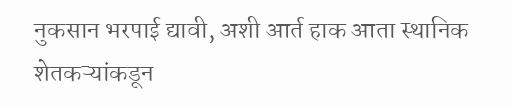नुकसान भरपाई द्यावी, अशी आर्त हाक आता स्थानिक शेतकऱ्यांकडून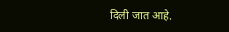दिली जात आहे.